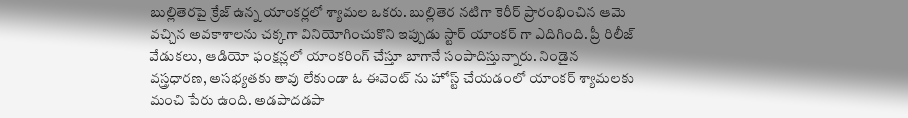బుల్లితెరపై క్రేజ్ ఉన్న యాంకర్లలో శ్యామల ఒకరు. బుల్లితెర నటిగా కెరీర్ ప్రారంభించిన ఆమె వచ్చిన అవకాశాలను చక్కగా వినియోగించుకొని ఇప్పుడు స్టార్ యాంకర్ గా ఎదిగింది. ప్రీ రిలీజ్ వేడుకలు, ఆడియో ఫంక్షన్లలో యాంకరింగ్ చేస్తూ బాగానే సంపాదిస్తున్నారు. నిండైన వస్త్రధారణ, అసభ్యతకు తావు లేకుండా ఓ ఈవెంట్ ను హోస్ట్ చేయడంలో యాంకర్ శ్యామలకు మంచి పేరు ఉంది. అడపాదడపా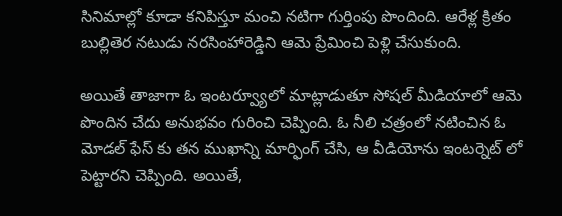సినిమాల్లో కూడా కనిపిస్తూ మంచి నటిగా గుర్తింపు పొందింది. ఆరేళ్ల క్రితం బుల్లితెర నటుడు నరసింహారెడ్డిని ఆమె ప్రేమించి పెళ్లి చేసుకుంది.

అయితే తాజాగా ఓ ఇంటర్వ్యూలో మాట్లాడుతూ సోషల్ మీడియాలో ఆమె పొందిన చేదు అనుభవం గురించి చెప్పింది. ఓ నీలి చత్రంలో నటించిన ఓ మోడల్ ఫేస్ కు తన ముఖాన్ని మార్ఫింగ్ చేసి, ఆ వీడియోను ఇంటర్నెట్ లో పెట్టారని చెప్పింది. అయితే,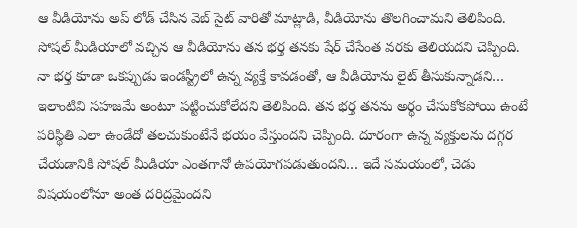ఆ వీడియోను అప్ లోడ్ చేసిన వెబ్ సైట్ వారితో మాట్లాడి, వీడియోను తొలగించామని తెలిపింది. సోషల్ మీడియాలో వచ్చిన ఆ వీడియోను తన భర్త తనకు షేర్ చేసేంత వరకు తెలియదని చెప్పింది.
నా భర్త కూడా ఒకప్పుడు ఇండస్ట్రీలో ఉన్న వ్యక్తే కావడంతో, ఆ వీడియోను లైట్ తీసుకున్నాడని… ఇలాంటివి సహజమే అంటూ పట్టించుకోలేదని తెలిపింది. తన భర్త తనను అర్థం చేసుకోకపోయి ఉంటే పరిస్థితి ఎలా ఉండేదో తలచుకుంటేనే భయం వేస్తుందని చెప్పింది. దూరంగా ఉన్న వ్యక్తులను దగ్గర చేయడానికి సోషల్ మీడియా ఎంతగానో ఉపయోగపడుతుందని… ఇదే సమయంలో, చెడు విషయంలోనూ అంత దరిద్రమైందని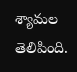శ్యామల తెలిపింది.